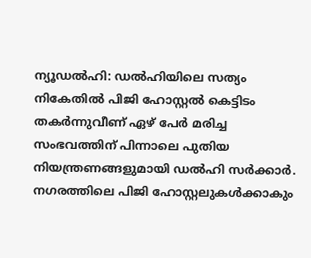ന്യൂഡൽഹി: ഡൽഹിയിലെ സത്യം നികേതിൽ പിജി ഹോസ്റ്റൽ കെട്ടിടം തകർന്നുവീണ് ഏഴ് പേർ മരിച്ച സംഭവത്തിന് പിന്നാലെ പുതിയ നിയന്ത്രണങ്ങളുമായി ഡൽഹി സർക്കാർ. നഗരത്തിലെ പിജി ഹോസ്റ്റലുകൾക്കാകും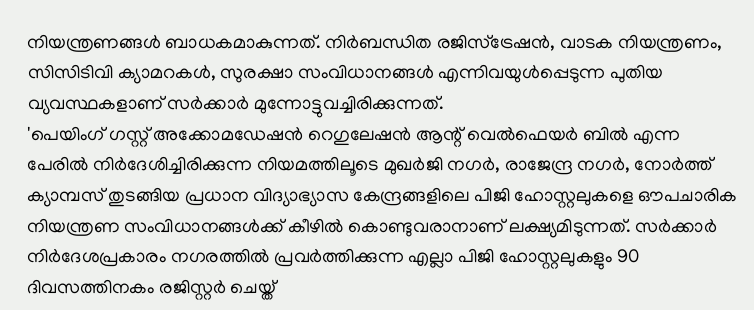നിയന്ത്രണങ്ങൾ ബാധകമാകുന്നത്. നിർബന്ധിത രജിസ്ട്രേഷൻ, വാടക നിയന്ത്രണം, സിസിടിവി ക്യാമറകൾ, സുരക്ഷാ സംവിധാനങ്ങൾ എന്നിവയുൾപ്പെടുന്ന പുതിയ വ്യവസ്ഥകളാണ് സർക്കാർ മുന്നോട്ടുവച്ചിരിക്കുന്നത്.
'പെയിംഗ് ഗസ്റ്റ് അക്കോമഡേഷൻ റെഗുലേഷൻ ആന്റ് വെൽഫെയർ ബിൽ എന്ന പേരിൽ നിർദേശിച്ചിരിക്കുന്ന നിയമത്തിലൂടെ മുഖർജി നഗർ, രാജേന്ദ്ര നഗർ, നോർത്ത് ക്യാമ്പസ് തുടങ്ങിയ പ്രധാന വിദ്യാഭ്യാസ കേന്ദ്രങ്ങളിലെ പിജി ഹോസ്റ്റലുകളെ ഔപചാരിക നിയന്ത്രണ സംവിധാനങ്ങൾക്ക് കീഴിൽ കൊണ്ടുവരാനാണ് ലക്ഷ്യമിടുന്നത്. സർക്കാർ നിർദേശപ്രകാരം നഗരത്തിൽ പ്രവർത്തിക്കുന്ന എല്ലാ പിജി ഹോസ്റ്റലുകളും 90 ദിവസത്തിനകം രജിസ്റ്റർ ചെയ്ത്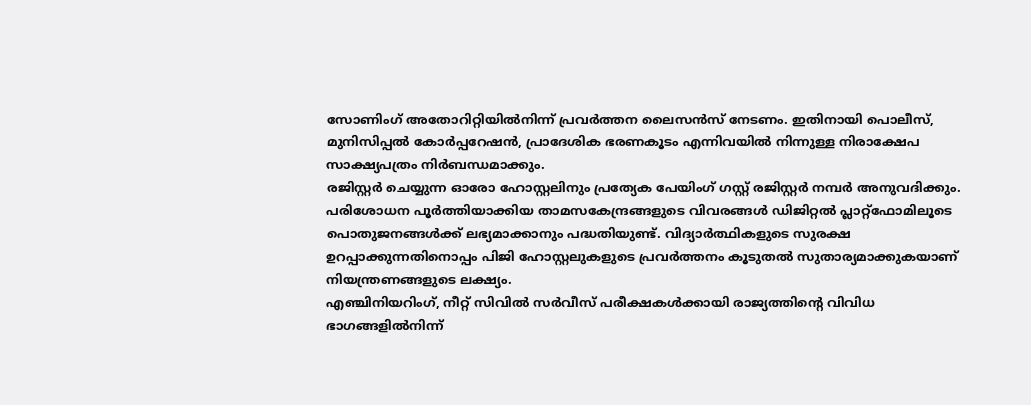സോണിംഗ് അതോറിറ്റിയിൽനിന്ന് പ്രവർത്തന ലൈസൻസ് നേടണം. ഇതിനായി പൊലീസ്, മുനിസിപ്പൽ കോർപ്പറേഷൻ, പ്രാദേശിക ഭരണകൂടം എന്നിവയിൽ നിന്നുള്ള നിരാക്ഷേപ സാക്ഷ്യപത്രം നിർബന്ധമാക്കും.
രജിസ്റ്റർ ചെയ്യുന്ന ഓരോ ഹോസ്റ്റലിനും പ്രത്യേക പേയിംഗ് ഗസ്റ്റ് രജിസ്റ്റർ നമ്പർ അനുവദിക്കും. പരിശോധന പൂർത്തിയാക്കിയ താമസകേന്ദ്രങ്ങളുടെ വിവരങ്ങൾ ഡിജിറ്റൽ പ്ലാറ്റ്ഫോമിലൂടെ പൊതുജനങ്ങൾക്ക് ലഭ്യമാക്കാനും പദ്ധതിയുണ്ട്. വിദ്യാർത്ഥികളുടെ സുരക്ഷ ഉറപ്പാക്കുന്നതിനൊപ്പം പിജി ഹോസ്റ്റലുകളുടെ പ്രവർത്തനം കൂടുതൽ സുതാര്യമാക്കുകയാണ് നിയന്ത്രണങ്ങളുടെ ലക്ഷ്യം.
എഞ്ചിനിയറിംഗ്, നീറ്റ് സിവിൽ സർവീസ് പരീക്ഷകൾക്കായി രാജ്യത്തിന്റെ വിവിധ ഭാഗങ്ങളിൽനിന്ന്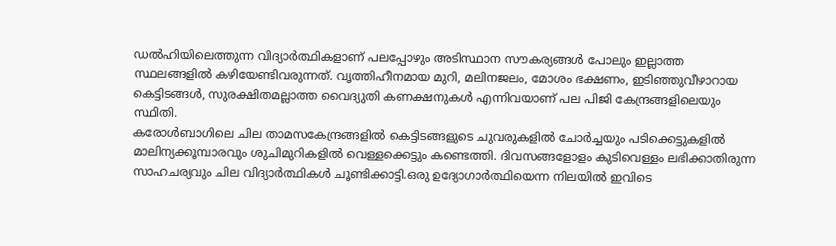ഡൽഹിയിലെത്തുന്ന വിദ്യാർത്ഥികളാണ് പലപ്പോഴും അടിസ്ഥാന സൗകര്യങ്ങൾ പോലും ഇല്ലാത്ത സ്ഥലങ്ങളിൽ കഴിയേണ്ടിവരുന്നത്. വൃത്തിഹീനമായ മുറി, മലിനജലം, മോശം ഭക്ഷണം, ഇടിഞ്ഞുവീഴാറായ കെട്ടിടങ്ങൾ, സുരക്ഷിതമല്ലാത്ത വൈദ്യുതി കണക്ഷനുകൾ എന്നിവയാണ് പല പിജി കേന്ദ്രങ്ങളിലെയും സ്ഥിതി.
കരോൾബാഗിലെ ചില താമസകേന്ദ്രങ്ങളിൽ കെട്ടിടങ്ങളുടെ ചുവരുകളിൽ ചോർച്ചയും പടിക്കെട്ടുകളിൽ മാലിന്യക്കൂമ്പാരവും ശുചിമുറികളിൽ വെള്ളക്കെട്ടും കണ്ടെത്തി. ദിവസങ്ങളോളം കുടിവെള്ളം ലഭിക്കാതിരുന്ന സാഹചര്യവും ചില വിദ്യാർത്ഥികൾ ചൂണ്ടിക്കാട്ടി.ഒരു ഉദ്യോഗാർത്ഥിയെന്ന നിലയിൽ ഇവിടെ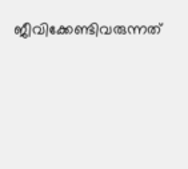ജീവിക്കേണ്ടിവരുന്നത്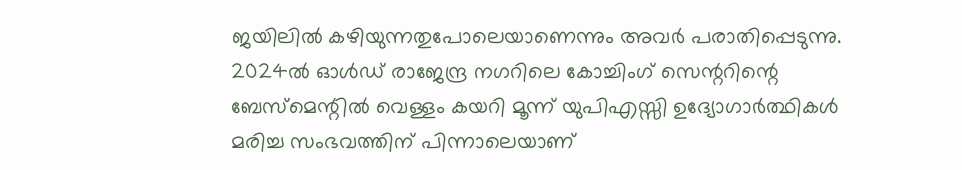ജയിലിൽ കഴിയുന്നതുപോലെയാണെന്നും അവർ പരാതിപ്പെടുന്നു. 2024ൽ ഓൾഡ് രാജേന്ദ്ര നഗറിലെ കോച്ചിംഗ് സെന്ററിന്റെ ബേസ്മെന്റിൽ വെള്ളം കയറി മൂന്ന് യുപിഎസ്സി ഉദ്യോഗാർത്ഥികൾ മരിച്ച സംഭവത്തിന് പിന്നാലെയാണ്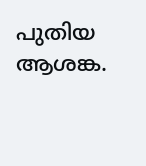പുതിയ ആശങ്ക.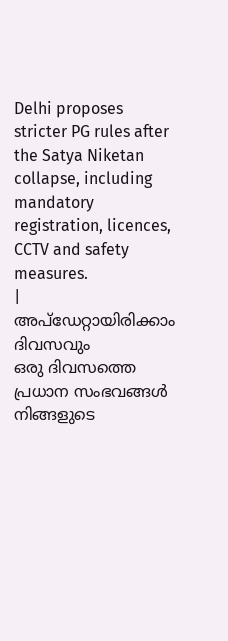Delhi proposes stricter PG rules after the Satya Niketan collapse, including mandatory registration, licences, CCTV and safety measures.
|
അപ്ഡേറ്റായിരിക്കാം ദിവസവും
ഒരു ദിവസത്തെ പ്രധാന സംഭവങ്ങൾ നിങ്ങളുടെ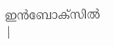ഇൻബോക്സിൽ |